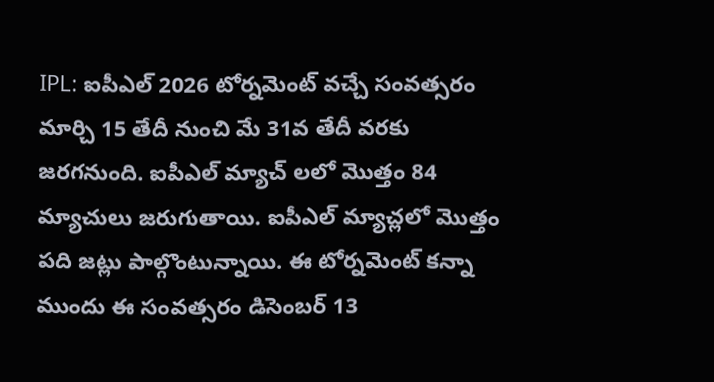IPL: ఐపీఎల్ 2026 టోర్నమెంట్ వచ్చే సంవత్సరం మార్చి 15 తేదీ నుంచి మే 31వ తేదీ వరకు జరగనుంది. ఐపీఎల్ మ్యాచ్ లలో మొత్తం 84 మ్యాచులు జరుగుతాయి. ఐపీఎల్ మ్యాచ్లలో మొత్తం పది జట్లు పాల్గొంటున్నాయి. ఈ టోర్నమెంట్ కన్నా ముందు ఈ సంవత్సరం డిసెంబర్ 13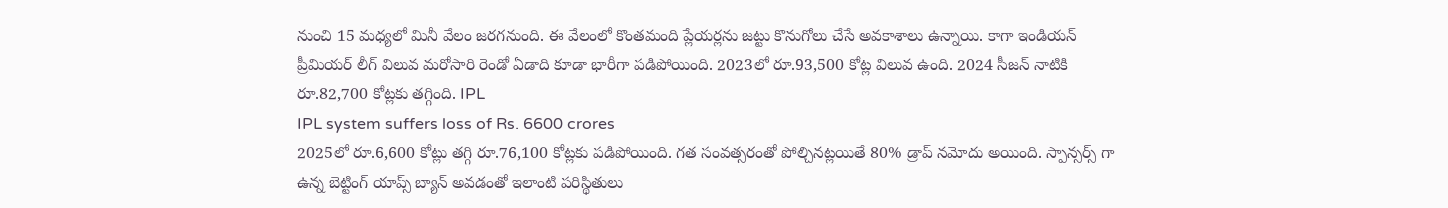నుంచి 15 మధ్యలో మినీ వేలం జరగనుంది. ఈ వేలంలో కొంతమంది ప్లేయర్లను జట్టు కొనుగోలు చేసే అవకాశాలు ఉన్నాయి. కాగా ఇండియన్ ప్రీమియర్ లీగ్ విలువ మరోసారి రెండో ఏడాది కూడా భారీగా పడిపోయింది. 2023లో రూ.93,500 కోట్ల విలువ ఉంది. 2024 సీజన్ నాటికి రూ.82,700 కోట్లకు తగ్గింది. IPL
IPL system suffers loss of Rs. 6600 crores
2025లో రూ.6,600 కోట్లు తగ్గి రూ.76,100 కోట్లకు పడిపోయింది. గత సంవత్సరంతో పోల్చినట్లయితే 80% డ్రాప్ నమోదు అయింది. స్పాన్సర్స్ గా ఉన్న బెట్టింగ్ యాప్స్ బ్యాన్ అవడంతో ఇలాంటి పరిస్థితులు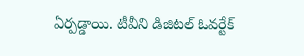ఏర్పడ్డాయి. టీవీని డిజిటల్ ఓవర్టేక్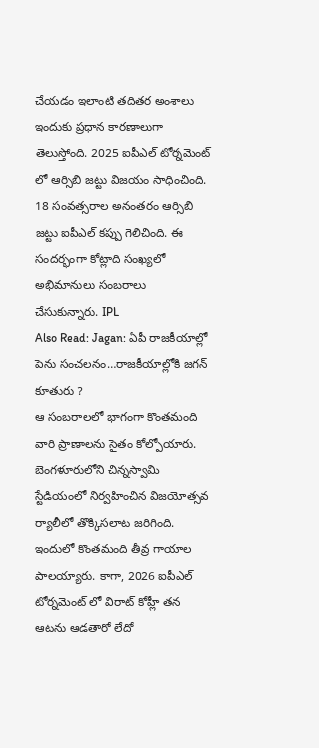చేయడం ఇలాంటి తదితర అంశాలు ఇందుకు ప్రధాన కారణాలుగా తెలుస్తోంది. 2025 ఐపీఎల్ టోర్నమెంట్ లో ఆర్సిబి జట్టు విజయం సాధించింది. 18 సంవత్సరాల అనంతరం ఆర్సిబి జట్టు ఐపీఎల్ కప్పు గెలిచింది. ఈ సందర్భంగా కోట్లాది సంఖ్యలో అభిమానులు సంబరాలు చేసుకున్నారు. IPL
Also Read: Jagan: ఏపీ రాజకీయాల్లో పెను సంచలనం…రాజకీయాల్లోకి జగన్ కూతురు ?
ఆ సంబరాలలో భాగంగా కొంతమంది వారి ప్రాణాలను సైతం కోల్పోయారు. బెంగళూరులోని చిన్నస్వామి స్టేడియంలో నిర్వహించిన విజయోత్సవ ర్యాలీలో తొక్కిసలాట జరిగింది. ఇందులో కొంతమంది తీవ్ర గాయాల పాలయ్యారు. కాగా, 2026 ఐపీఎల్ టోర్నమెంట్ లో విరాట్ కోహ్లీ తన ఆటను ఆడతారో లేదో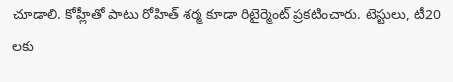చూడాలి. కోహ్లీతో పాటు రోహిత్ శర్మ కూడా రిటైర్మెంట్ ప్రకటించారు. టెస్టులు, టీ20 లకు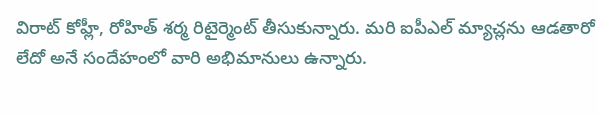విరాట్ కోహ్లీ, రోహిత్ శర్మ రిటైర్మెంట్ తీసుకున్నారు. మరి ఐపీఎల్ మ్యాచ్లను ఆడతారో లేదో అనే సందేహంలో వారి అభిమానులు ఉన్నారు.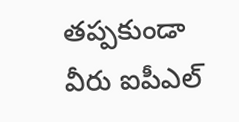తప్పకుండా వీరు ఐపీఎల్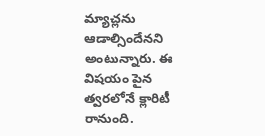మ్యాచ్లను ఆడాల్సిందేనని అంటున్నారు. ఈ విషయం పైన త్వరలోనే క్లారిటీ రానుంది.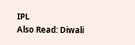IPL
Also Read: Diwali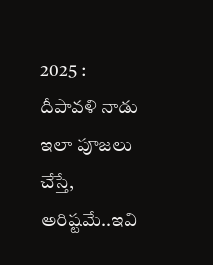2025 : దీపావళి నాడు ఇలా పూజలు చేస్తే, అరిష్టమే..ఇవి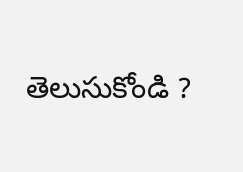తెలుసుకోండి ?